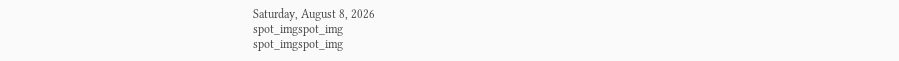Saturday, August 8, 2026
spot_imgspot_img
spot_imgspot_img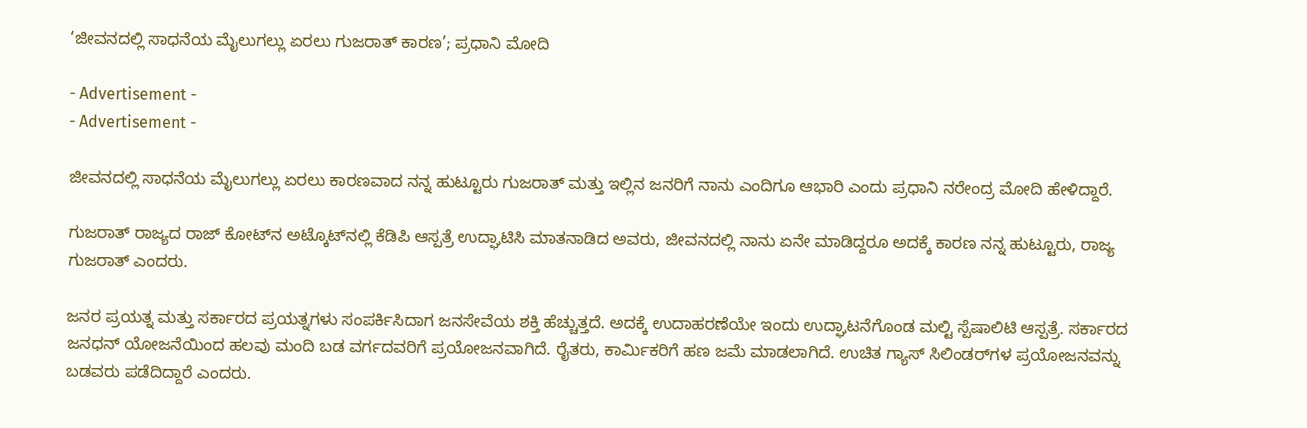‘ಜೀವನದಲ್ಲಿ ಸಾಧನೆಯ ಮೈಲುಗಲ್ಲು ಏರಲು ಗುಜರಾತ್ ಕಾರಣ’; ಪ್ರಧಾನಿ ಮೋದಿ

- Advertisement -
- Advertisement -

ಜೀವನದಲ್ಲಿ ಸಾಧನೆಯ ಮೈಲುಗಲ್ಲು ಏರಲು ಕಾರಣವಾದ ನನ್ನ ಹುಟ್ಟೂರು ಗುಜರಾತ್‌ ಮತ್ತು ಇಲ್ಲಿನ ಜನರಿಗೆ ನಾನು ಎಂದಿಗೂ ಆಭಾರಿ ಎಂದು ಪ್ರಧಾನಿ ನರೇಂದ್ರ ಮೋದಿ ಹೇಳಿದ್ದಾರೆ.

ಗುಜರಾತ್ ರಾಜ್ಯದ ರಾಜ್ ಕೋಟ್‌ನ ಅಟ್ಕೊಟ್‌ನಲ್ಲಿ ಕೆಡಿಪಿ ಆಸ್ಪತ್ರೆ ಉದ್ಘಾಟಿಸಿ ಮಾತನಾಡಿದ ಅವರು, ಜೀವನದಲ್ಲಿ ನಾನು ಏನೇ ಮಾಡಿದ್ದರೂ ಅದಕ್ಕೆ ಕಾರಣ ನನ್ನ ಹುಟ್ಟೂರು, ರಾಜ್ಯ ಗುಜರಾತ್‌ ಎಂದರು.

ಜನರ ಪ್ರಯತ್ನ ಮತ್ತು ಸರ್ಕಾರದ ಪ್ರಯತ್ನಗಳು ಸಂಪರ್ಕಿಸಿದಾಗ ಜನಸೇವೆಯ ಶಕ್ತಿ ಹೆಚ್ಚುತ್ತದೆ. ಅದಕ್ಕೆ ಉದಾಹರಣೆಯೇ ಇಂದು ಉದ್ಘಾಟನೆಗೊಂಡ ಮಲ್ಟಿ ಸ್ಪೆಷಾಲಿಟಿ ಆಸ್ಪತ್ರೆ. ಸರ್ಕಾರದ ಜನಧನ್‌ ಯೋಜನೆಯಿಂದ ಹಲವು ಮಂದಿ ಬಡ ವರ್ಗದವರಿಗೆ ಪ್ರಯೋಜನವಾಗಿದೆ. ರೈತರು, ಕಾರ್ಮಿಕರಿಗೆ ಹಣ ಜಮೆ ಮಾಡಲಾಗಿದೆ. ಉಚಿತ ಗ್ಯಾಸ್‌ ಸಿಲಿಂಡರ್‌ಗಳ ಪ್ರಯೋಜನವನ್ನು ಬಡವರು ಪಡೆದಿದ್ದಾರೆ ಎಂದರು.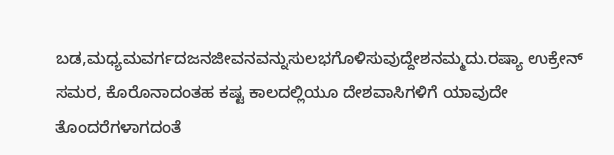ಬಡ,ಮಧ್ಯಮವರ್ಗದಜನಜೀವನವನ್ನುಸುಲಭಗೊಳಿಸುವುದ್ದೇಶನಮ್ಮದು.ರಷ್ಯಾ ಉಕ್ರೇನ್‌‌ ಸಮರ, ಕೊರೊನಾದಂತಹ ಕಷ್ಟ ಕಾಲದಲ್ಲಿಯೂ ದೇಶವಾಸಿಗಳಿಗೆ ಯಾವುದೇ ತೊಂದರೆಗಳಾಗದಂತೆ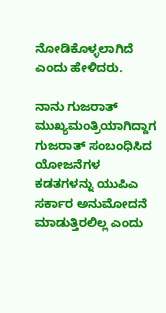ನೋಡಿಕೊಳ್ಳಲಾಗಿದೆ ಎಂದು ಹೇಳಿದರು.

ನಾನು ಗುಜರಾತ್‌ ಮುಖ್ಯಮಂತ್ರಿಯಾಗಿದ್ದಾಗ ಗುಜರಾತ್‌ ಸಂಬಂಧಿಸಿದ ಯೋಜನೆಗಳ ಕಡತಗಳನ್ನು ಯುಪಿಎ ಸರ್ಕಾರ ಅನುಮೋದನೆ ಮಾಡುತ್ತಿರಲಿಲ್ಲ ಎಂದು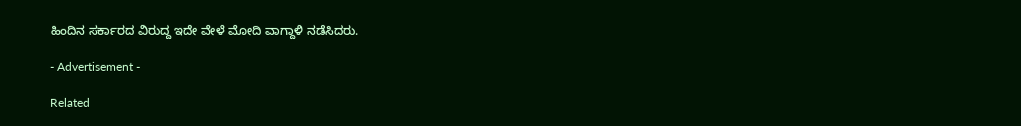ಹಿಂದಿನ ಸರ್ಕಾರದ ವಿರುದ್ದ ಇದೇ ವೇಳೆ ಮೋದಿ ವಾಗ್ದಾಳಿ ನಡೆಸಿದರು.

- Advertisement -

Related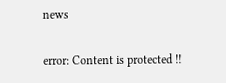news

error: Content is protected !!